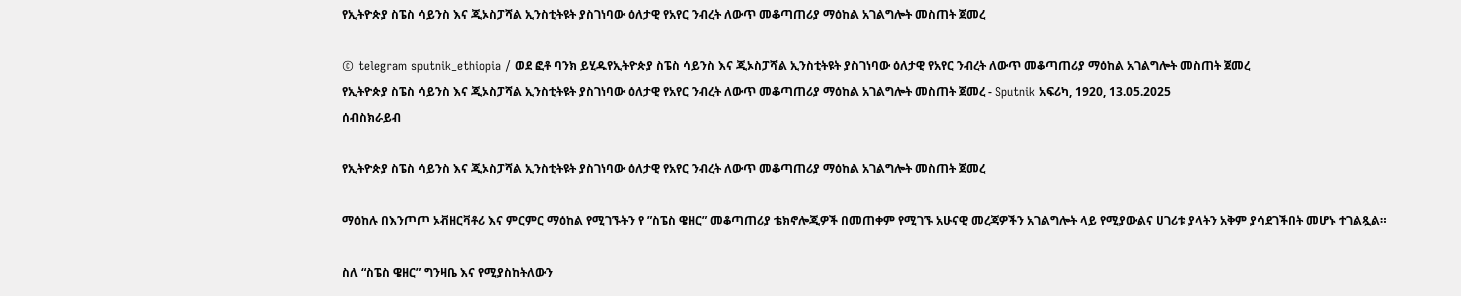የኢትዮጵያ ስፔስ ሳይንስ እና ጂኦስፓሻል ኢንስቲትዩት ያስገነባው ዕለታዊ የአየር ንብረት ለውጥ መቆጣጠሪያ ማዕከል አገልግሎት መስጠት ጀመረ

© telegram sputnik_ethiopia / ወደ ፎቶ ባንክ ይሂዱየኢትዮጵያ ስፔስ ሳይንስ እና ጂኦስፓሻል ኢንስቲትዩት ያስገነባው ዕለታዊ የአየር ንብረት ለውጥ መቆጣጠሪያ ማዕከል አገልግሎት መስጠት ጀመረ
የኢትዮጵያ ስፔስ ሳይንስ እና ጂኦስፓሻል ኢንስቲትዩት ያስገነባው ዕለታዊ የአየር ንብረት ለውጥ መቆጣጠሪያ ማዕከል አገልግሎት መስጠት ጀመረ - Sputnik አፍሪካ, 1920, 13.05.2025
ሰብስክራይብ

የኢትዮጵያ ስፔስ ሳይንስ እና ጂኦስፓሻል ኢንስቲትዩት ያስገነባው ዕለታዊ የአየር ንብረት ለውጥ መቆጣጠሪያ ማዕከል አገልግሎት መስጠት ጀመረ

ማዕከሉ በእንጦጦ ኦቭዘርቫቶሪ እና ምርምር ማዕከል የሚገኙትን የ ”ስፔስ ዌዘር” መቆጣጠሪያ ቴክኖሎጂዎች በመጠቀም የሚገኙ አሁናዊ መረጃዎችን አገልግሎት ላይ የሚያውልና ሀገሪቱ ያላትን አቅም ያሳደገችበት መሆኑ ተገልጿል።

ስለ “ስፔስ ዌዘር” ግንዛቤ እና የሚያስከትለውን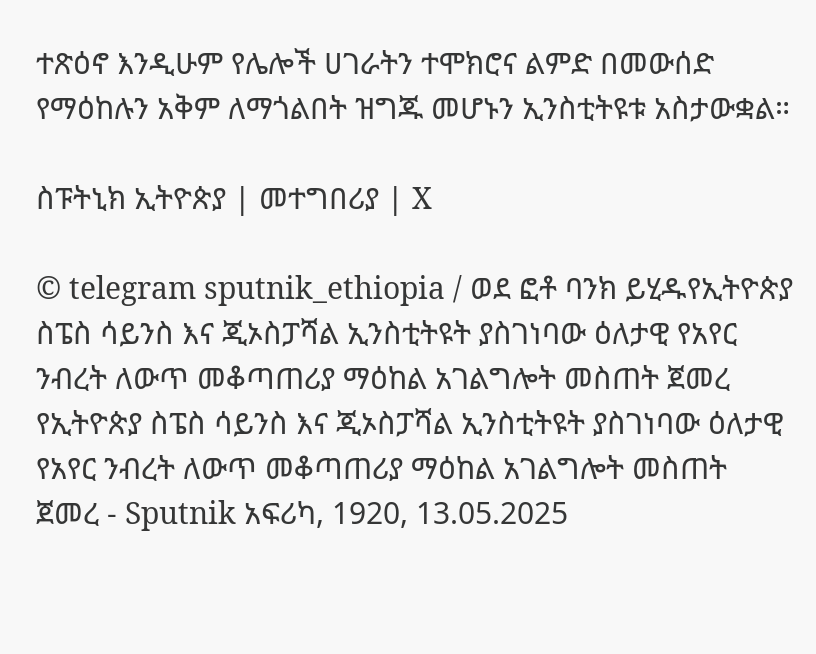ተጽዕኖ እንዲሁም የሌሎች ሀገራትን ተሞክሮና ልምድ በመውሰድ የማዕከሉን አቅም ለማጎልበት ዝግጁ መሆኑን ኢንስቲትዩቱ አስታውቋል።

ስፑትኒክ ኢትዮጵያ | መተግበሪያ | X

© telegram sputnik_ethiopia / ወደ ፎቶ ባንክ ይሂዱየኢትዮጵያ ስፔስ ሳይንስ እና ጂኦስፓሻል ኢንስቲትዩት ያስገነባው ዕለታዊ የአየር ንብረት ለውጥ መቆጣጠሪያ ማዕከል አገልግሎት መስጠት ጀመረ
የኢትዮጵያ ስፔስ ሳይንስ እና ጂኦስፓሻል ኢንስቲትዩት ያስገነባው ዕለታዊ የአየር ንብረት ለውጥ መቆጣጠሪያ ማዕከል አገልግሎት መስጠት ጀመረ - Sputnik አፍሪካ, 1920, 13.05.2025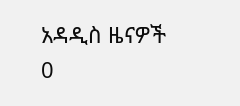አዳዲስ ዜናዎች
0